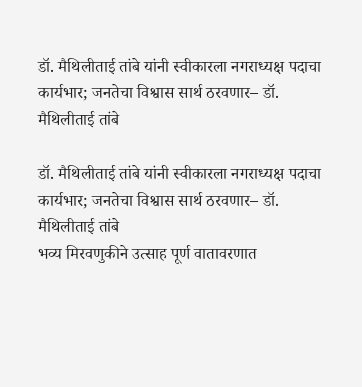डॉ. मैथिलीताई तांबे यांनी स्वीकारला नगराध्यक्ष पदाचा कार्यभार; जनतेचा विश्वास सार्थ ठरवणार– डॉ. मैथिलीताई तांबे

डॉ. मैथिलीताई तांबे यांनी स्वीकारला नगराध्यक्ष पदाचा कार्यभार; जनतेचा विश्वास सार्थ ठरवणार– डॉ. मैथिलीताई तांबे
भव्य मिरवणुकीने उत्साह पूर्ण वातावरणात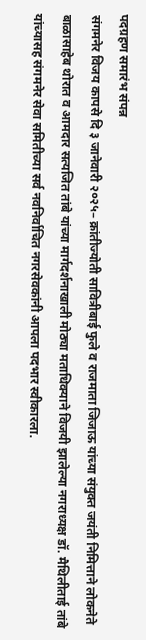पदग्रहण समारंभ संपन्न
संगमनेर विजय कापसे दि ३ जानेवारी २०२५– क्रांतीज्योती सावित्रीबाई फुले व राजमाता जिजाऊ यांच्या संयुक्त जयंती निमित्ताने लोकनेते बाळासाहेब थोरात व आमदार सत्यजित तांबे यांच्या मार्गदर्शनाखाली मोठ्या मताधिक्याने विजयी झालेल्या नगराध्यक्ष डॉ. मैथिलीताई तांबे यांच्यासह संगमनेर सेवा समितीच्या सर्व नवनिर्वाचित नगरसेवकांनी आपला पदभार स्वीकारला.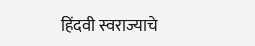हिंदवी स्वराज्याचे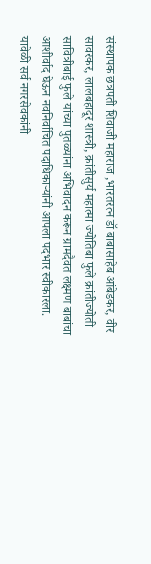संस्थापक छत्रपती शिवाजी महाराज ,भारतरत्न डॉ बाबासाहेब आंबेडकर, वीर सावरकर, लालबहादूर शास्त्री, क्रांतीसुर्य महात्मा ज्योतिबा फुले क्रांतीज्योती सावित्रीबाई फुले यांच्या पुतळ्यांना अभिवादन करून ग्रामदैवत लक्ष्मण बाबांचा आशीर्वाद घेऊन नवनिर्वाचित पदाधिकाऱ्यांनी आपला पदभार स्वीकारला. यावेळी सर्व नगरसेवकांनी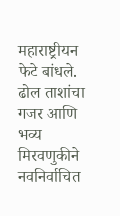महाराष्ट्रीयन फेटे बांधले. ढोल ताशांचा गजर आणि भव्य मिरवणुकीने नवनिर्वाचित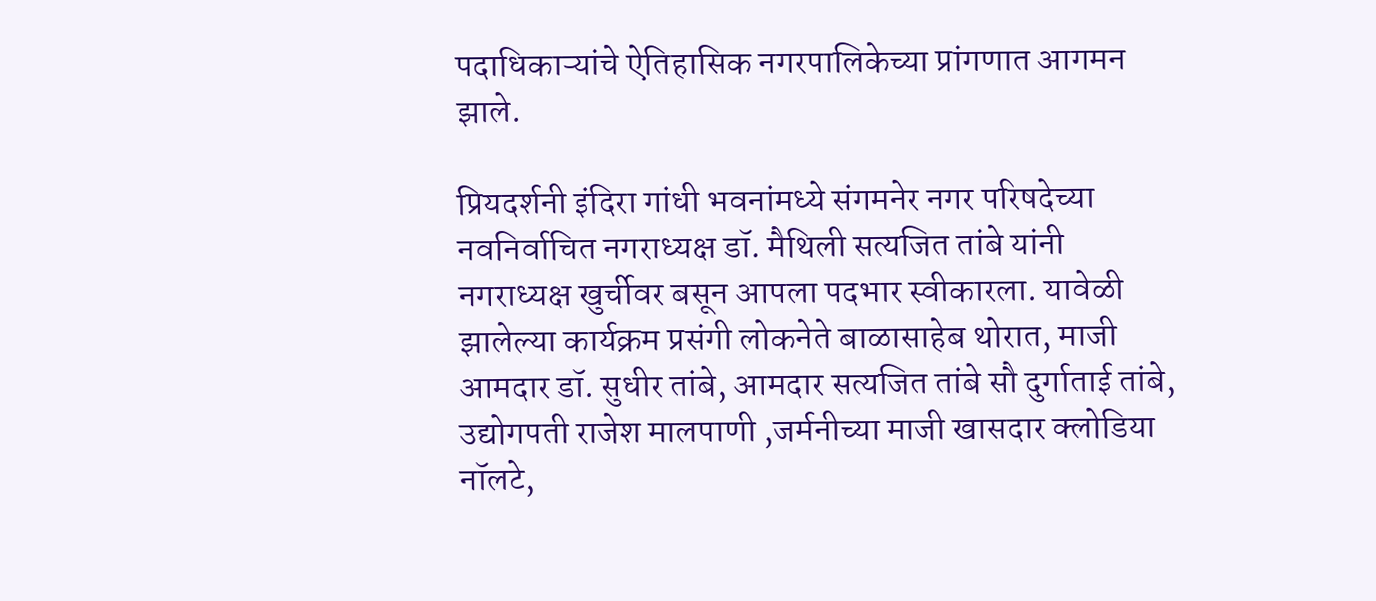पदाधिकाऱ्यांचे ऐतिहासिक नगरपालिकेच्या प्रांगणात आगमन झाले.

प्रियदर्शनी इंदिरा गांधी भवनांमध्ये संगमनेर नगर परिषदेच्या नवनिर्वाचित नगराध्यक्ष डॉ. मैथिली सत्यजित तांबे यांनी नगराध्यक्ष खुर्चीवर बसून आपला पदभार स्वीकारला. यावेळी झालेल्या कार्यक्रम प्रसंगी लोकनेते बाळासाहेब थोरात, माजी आमदार डॉ. सुधीर तांबे, आमदार सत्यजित तांबे सौ दुर्गाताई तांबे, उद्योगपती राजेश मालपाणी ,जर्मनीच्या माजी खासदार क्लोडिया नॉलटे,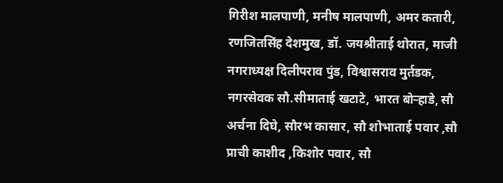गिरीश मालपाणी, मनीष मालपाणी, अमर कतारी, रणजितसिंह देशमुख, डॉ. जयश्रीताई थोरात, माजी नगराध्यक्ष दिलीपराव पुंड, विश्वासराव मुर्तडक, नगरसेवक सौ.सीमाताई खटाटे, भारत बोऱ्हाडे, सौ अर्चना दिघे, सौरभ कासार, सौ शोभाताई पवार ,सौ प्राची काशीद ,किशोर पवार, सौ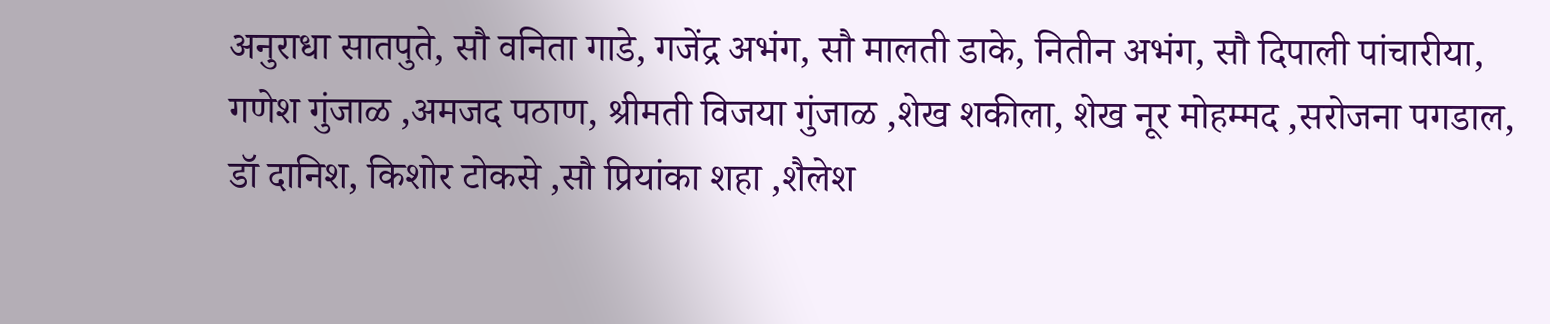अनुराधा सातपुते, सौ वनिता गाडे, गजेंद्र अभंग, सौ मालती डाके, नितीन अभंग, सौ दिपाली पांचारीया, गणेश गुंजाळ ,अमजद पठाण, श्रीमती विजया गुंजाळ ,शेख शकीला, शेख नूर मोहम्मद ,सरोजना पगडाल, डॉ दानिश, किशोर टोकसे ,सौ प्रियांका शहा ,शैलेश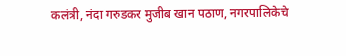कलंत्री, नंदा गरुडकर मुजीब खान पठाण, नगरपालिकेचे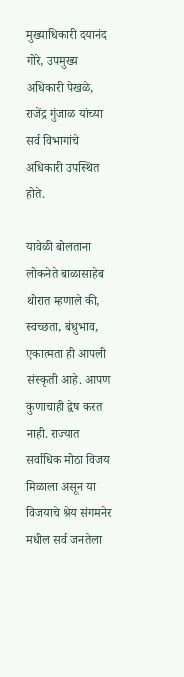मुख्याधिकारी दयानंद गोरे, उपमुख्य अधिकारी पेखळे, राजेंद्र गुंजाळ यांच्या सर्व विभागांचे अधिकारी उपस्थित होते.

यावेळी बोलताना लोकनेते बाळासाहेब थोरात म्हणाले की, स्वच्छता, बंधुभाव, एकात्मता ही आपली संस्कृती आहे. आपण कुणाचाही द्वेष करत नाही. राज्यात सर्वाधिक मोठा विजय मिळाला असून या विजयाचे श्रेय संगमनेर मधील सर्व जनतेला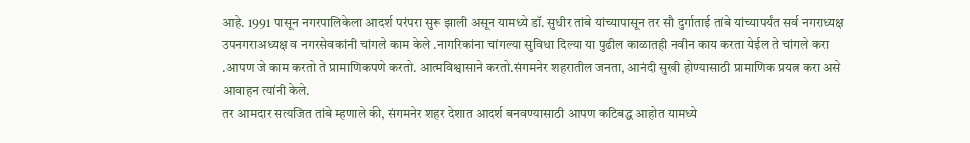आहे. 1991 पासून नगरपालिकेला आदर्श परंपरा सुरू झाली असून यामध्ये डॉ. सुधीर तांबे यांच्यापासून तर सौ दुर्गाताई तांबे यांच्यापर्यंत सर्व नगराध्यक्ष उपनगराअध्यक्ष व नगरसेवकांनी चांगले काम केले .नागरिकांना चांगल्या सुविधा दिल्या या पुढील काळातही नवीन काय करता येईल ते चांगले करा .आपण जे काम करतो ते प्रामाणिकपणे करतो. आत्मविश्वासाने करतो.संगमनेर शहरातील जनता, आनंदी सुखी होण्यासाठी प्रामाणिक प्रयत्न करा असे आवाहन त्यांनी केले.
तर आमदार सत्यजित तांबे म्हणाले की, संगमनेर शहर देशात आदर्श बनवण्यासाठी आपण कटिबद्ध आहोत यामध्ये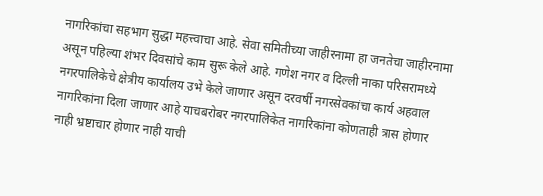नागरिकांचा सहभाग सुद्धा महत्त्वाचा आहे. सेवा समितीच्या जाहीरनामा हा जनतेचा जाहीरनामा असून पहिल्या शंभर दिवसांचे काम सुरू केले आहे. गणेश नगर व दिल्ली नाका परिसरामध्ये नगरपालिकेचे क्षेत्रीय कार्यालय उभे केले जाणार असून दरवर्षी नगरसेवकांचा कार्य अहवाल नागरिकांना दिला जाणार आहे याचबरोबर नगरपालिकेत नागरिकांना कोणताही त्रास होणार नाही भ्रष्टाचार होणार नाही याची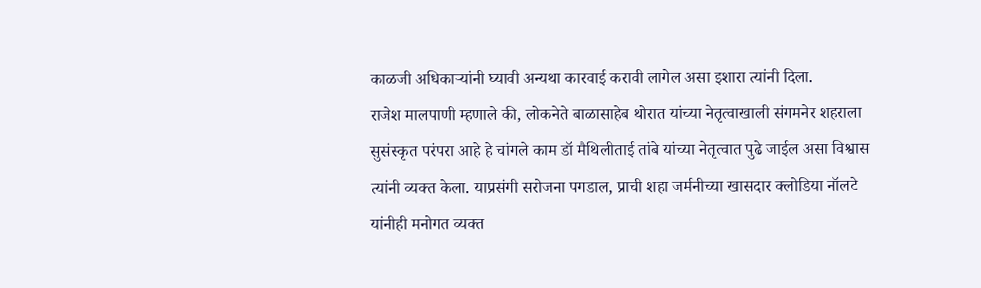काळजी अधिकाऱ्यांनी घ्यावी अन्यथा कारवाई करावी लागेल असा इशारा त्यांनी दिला.
राजेश मालपाणी म्हणाले की, लोकनेते बाळासाहेब थोरात यांच्या नेतृत्वाखाली संगमनेर शहराला सुसंस्कृत परंपरा आहे हे चांगले काम डॉ मैथिलीताई तांबे यांच्या नेतृत्वात पुढे जाईल असा विश्वास त्यांनी व्यक्त केला. याप्रसंगी सरोजना पगडाल, प्राची शहा जर्मनीच्या खासदार क्लोडिया नॉलटे यांनीही मनोगत व्यक्त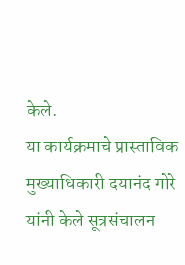केले.
या कार्यक्रमाचे प्रास्ताविक मुख्याधिकारी दयानंद गोरे यांनी केले सूत्रसंचालन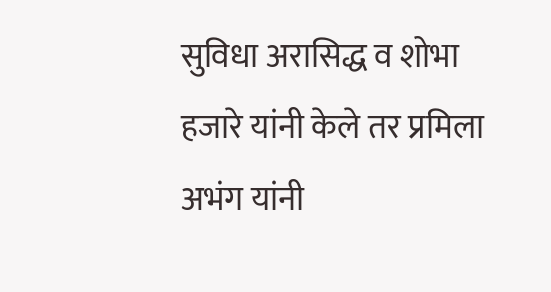सुविधा अरासिद्ध व शोभा हजारे यांनी केले तर प्रमिला अभंग यांनी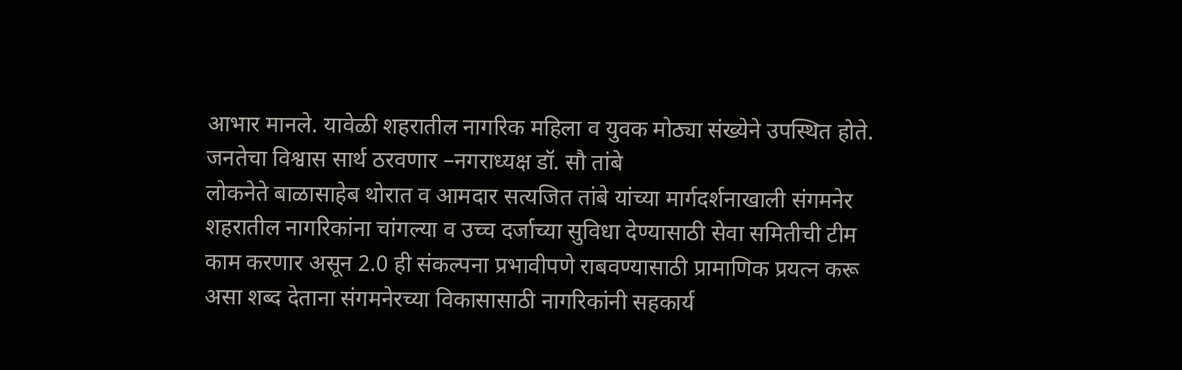आभार मानले. यावेळी शहरातील नागरिक महिला व युवक मोठ्या संख्येने उपस्थित होते.
जनतेचा विश्वास सार्थ ठरवणार –नगराध्यक्ष डॉ. सौ तांबे
लोकनेते बाळासाहेब थोरात व आमदार सत्यजित तांबे यांच्या मार्गदर्शनाखाली संगमनेर शहरातील नागरिकांना चांगल्या व उच्च दर्जाच्या सुविधा देण्यासाठी सेवा समितीची टीम काम करणार असून 2.0 ही संकल्पना प्रभावीपणे राबवण्यासाठी प्रामाणिक प्रयत्न करू असा शब्द देताना संगमनेरच्या विकासासाठी नागरिकांनी सहकार्य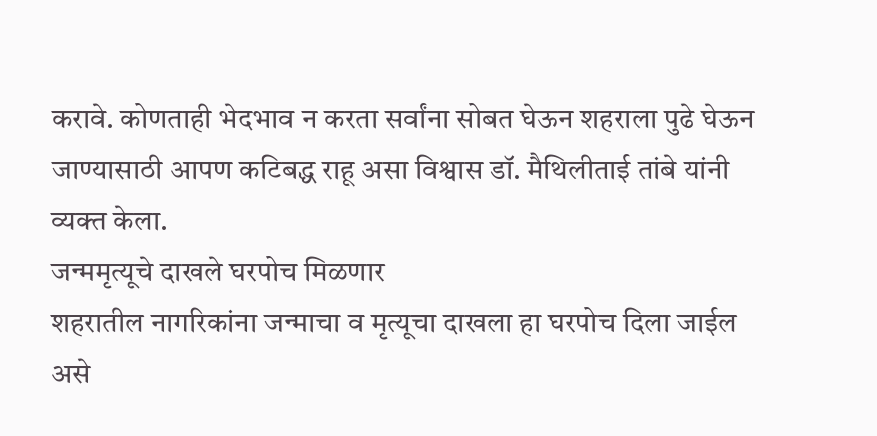करावे. कोणताही भेदभाव न करता सर्वांना सोबत घेऊन शहराला पुढे घेऊन जाण्यासाठी आपण कटिबद्ध राहू असा विश्वास डॉ. मैथिलीताई तांबे यांनी व्यक्त केला.
जन्ममृत्यूचे दाखले घरपोच मिळणार
शहरातील नागरिकांना जन्माचा व मृत्यूचा दाखला हा घरपोच दिला जाईल असे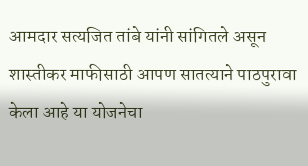आमदार सत्यजित तांबे यांनी सांगितले असून शास्तीकर माफीसाठी आपण सातत्याने पाठपुरावा केला आहे या योजनेचा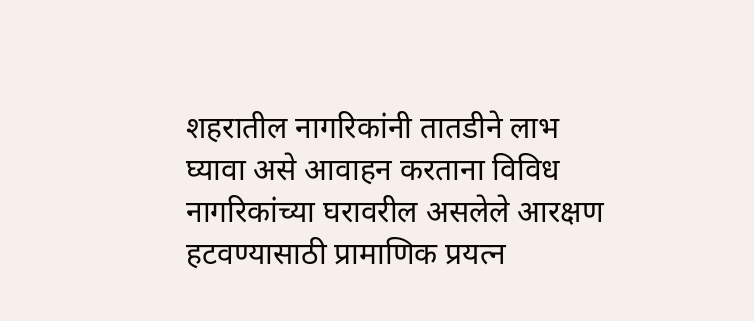शहरातील नागरिकांनी तातडीने लाभ घ्यावा असे आवाहन करताना विविध नागरिकांच्या घरावरील असलेले आरक्षण हटवण्यासाठी प्रामाणिक प्रयत्न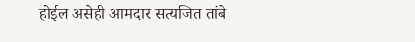होईल असेही आमदार सत्यजित तांबे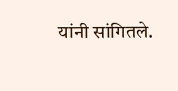यांनी सांगितले.